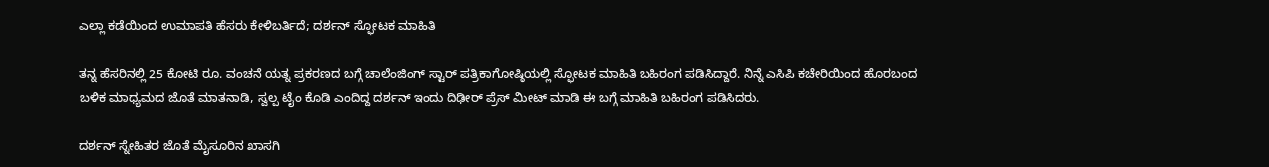ಎಲ್ಲಾ ಕಡೆಯಿಂದ ಉಮಾಪತಿ ಹೆಸರು ಕೇಳಿಬರ್ತಿದೆ; ದರ್ಶನ್ ಸ್ಫೋಟಕ ಮಾಹಿತಿ

ತನ್ನ ಹೆಸರಿನಲ್ಲಿ 25 ಕೋಟಿ ರೂ. ವಂಚನೆ ಯತ್ನ ಪ್ರಕರಣದ ಬಗ್ಗೆ ಚಾಲೆಂಜಿಂಗ್ ಸ್ಟಾರ್ ಪತ್ರಿಕಾಗೋಷ್ಠಿಯಲ್ಲಿ ಸ್ಫೋಟಕ ಮಾಹಿತಿ ಬಹಿರಂಗ ಪಡಿಸಿದ್ದಾರೆ. ನಿನ್ನೆ ಎಸಿಪಿ ಕಚೇರಿಯಿಂದ ಹೊರಬಂದ ಬಳಿಕ ಮಾಧ್ಯಮದ ಜೊತೆ ಮಾತನಾಡಿ, ಸ್ವಲ್ಪ ಟೈಂ ಕೊಡಿ ಎಂದಿದ್ದ ದರ್ಶನ್ ಇಂದು ದಿಢೀರ್ ಪ್ರೆಸ್ ಮೀಟ್ ಮಾಡಿ ಈ ಬಗ್ಗೆ ಮಾಹಿತಿ ಬಹಿರಂಗ ಪಡಿಸಿದರು.

ದರ್ಶನ್ ಸ್ನೇಹಿತರ ಜೊತೆ ಮೈಸೂರಿನ ಖಾಸಗಿ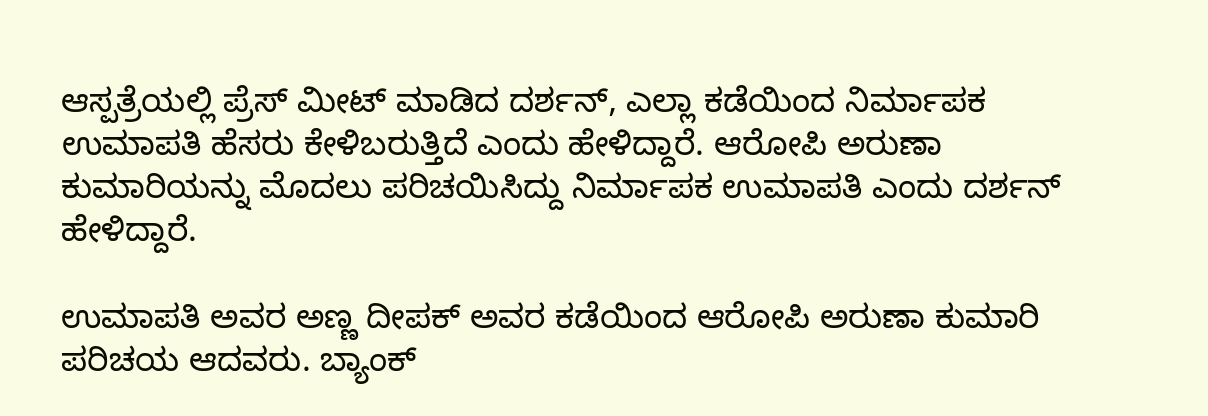ಆಸ್ಪತ್ರೆಯಲ್ಲಿ ಪ್ರೆಸ್ ಮೀಟ್ ಮಾಡಿದ ದರ್ಶನ್, ಎಲ್ಲಾ ಕಡೆಯಿಂದ ನಿರ್ಮಾಪಕ ಉಮಾಪತಿ ಹೆಸರು ಕೇಳಿಬರುತ್ತಿದೆ ಎಂದು ಹೇಳಿದ್ದಾರೆ. ಆರೋಪಿ ಅರುಣಾ ಕುಮಾರಿಯನ್ನು ಮೊದಲು ಪರಿಚಯಿಸಿದ್ದು ನಿರ್ಮಾಪಕ ಉಮಾಪತಿ ಎಂದು ದರ್ಶನ್ ಹೇಳಿದ್ದಾರೆ.

ಉಮಾಪತಿ ಅವರ ಅಣ್ಣ ದೀಪಕ್ ಅವರ ಕಡೆಯಿಂದ ಆರೋಪಿ ಅರುಣಾ ಕುಮಾರಿ ಪರಿಚಯ ಆದವರು. ಬ್ಯಾಂಕ್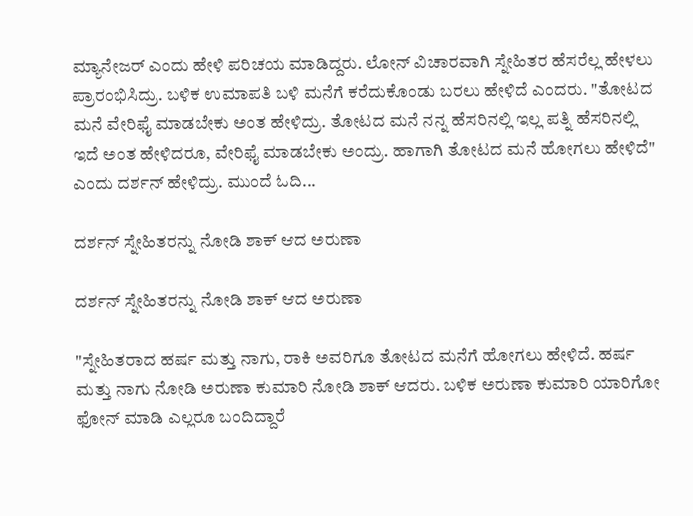ಮ್ಯಾನೇಜರ್ ಎಂದು ಹೇಳಿ ಪರಿಚಯ ಮಾಡಿದ್ದರು. ಲೋನ್ ವಿಚಾರವಾಗಿ ಸ್ನೇಹಿತರ ಹೆಸರೆಲ್ಲ ಹೇಳಲು ಪ್ರಾರಂಭಿಸಿದ್ರು. ಬಳಿಕ ಉಮಾಪತಿ ಬಳಿ ಮನೆಗೆ ಕರೆದುಕೊಂಡು ಬರಲು ಹೇಳಿದೆ ಎಂದರು. "ತೋಟದ ಮನೆ ವೇರಿಫೈ ಮಾಡಬೇಕು ಅಂತ ಹೇಳಿದ್ರು. ತೋಟದ ಮನೆ ನನ್ನ ಹೆಸರಿನಲ್ಲಿ ಇಲ್ಲ ಪತ್ನಿ ಹೆಸರಿನಲ್ಲಿ ಇದೆ ಅಂತ ಹೇಳಿದರೂ, ವೇರಿಫೈ ಮಾಡಬೇಕು ಅಂದ್ರು. ಹಾಗಾಗಿ ತೋಟದ ಮನೆ ಹೋಗಲು ಹೇಳಿದೆ" ಎಂದು ದರ್ಶನ್ ಹೇಳಿದ್ರು. ಮುಂದೆ ಓದಿ...

ದರ್ಶನ್ ಸ್ನೇಹಿತರನ್ನು ನೋಡಿ ಶಾಕ್ ಆದ ಅರುಣಾ

ದರ್ಶನ್ ಸ್ನೇಹಿತರನ್ನು ನೋಡಿ ಶಾಕ್ ಆದ ಅರುಣಾ

"ಸ್ನೇಹಿತರಾದ ಹರ್ಷ ಮತ್ತು ನಾಗು, ರಾಕಿ ಅವರಿಗೂ ತೋಟದ ಮನೆಗೆ ಹೋಗಲು ಹೇಳಿದೆ. ಹರ್ಷ ಮತ್ತು ನಾಗು ನೋಡಿ ಅರುಣಾ ಕುಮಾರಿ ನೋಡಿ ಶಾಕ್ ಆದರು. ಬಳಿಕ ಅರುಣಾ ಕುಮಾರಿ ಯಾರಿಗೋ ಫೋನ್ ಮಾಡಿ ಎಲ್ಲರೂ ಬಂದಿದ್ದಾರೆ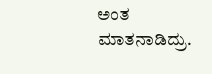ಅಂತ ಮಾತನಾಡಿದ್ರು.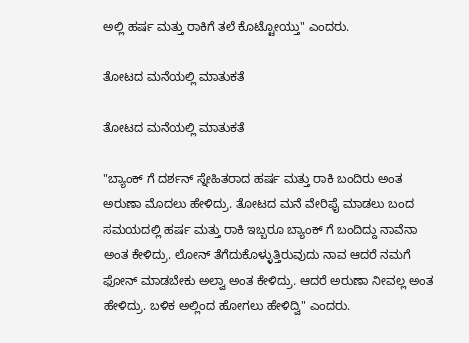ಅಲ್ಲಿ ಹರ್ಷ ಮತ್ತು ರಾಕಿಗೆ ತಲೆ ಕೊಟ್ಟೋಯ್ತು" ಎಂದರು.

ತೋಟದ ಮನೆಯಲ್ಲಿ ಮಾತುಕತೆ

ತೋಟದ ಮನೆಯಲ್ಲಿ ಮಾತುಕತೆ

"ಬ್ಯಾಂಕ್ ಗೆ ದರ್ಶನ್ ಸ್ನೇಹಿತರಾದ ಹರ್ಷ ಮತ್ತು ರಾಕಿ ಬಂದಿರು ಅಂತ ಅರುಣಾ ಮೊದಲು ಹೇಳಿದ್ರು. ತೋಟದ ಮನೆ ವೇರಿಫೈ ಮಾಡಲು ಬಂದ ಸಮಯದಲ್ಲಿ ಹರ್ಷ ಮತ್ತು ರಾಕಿ ಇಬ್ಬರೂ ಬ್ಯಾಂಕ್ ಗೆ ಬಂದಿದ್ದು ನಾವೆನಾ ಅಂತ ಕೇಳಿದ್ರು. ಲೋನ್ ತೆಗೆದುಕೊಳ್ಳುತ್ತಿರುವುದು ನಾವ ಆದರೆ ನಮಗೆ ಫೋನ್ ಮಾಡಬೇಕು ಅಲ್ವಾ ಅಂತ ಕೇಳಿದ್ರು. ಆದರೆ ಅರುಣಾ ನೀವಲ್ಲ ಅಂತ ಹೇಳಿದ್ರು. ಬಳಿಕ ಅಲ್ಲಿಂದ ಹೋಗಲು ಹೇಳಿದ್ವಿ" ಎಂದರು.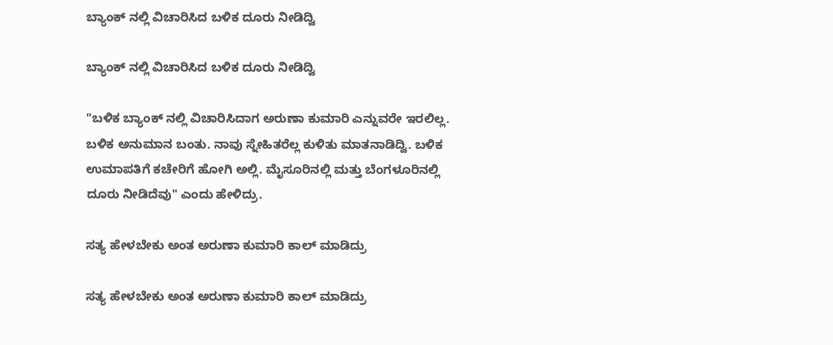ಬ್ಯಾಂಕ್ ನಲ್ಲಿ ವಿಚಾರಿಸಿದ ಬಳಿಕ ದೂರು ನೀಡಿದ್ವಿ

ಬ್ಯಾಂಕ್ ನಲ್ಲಿ ವಿಚಾರಿಸಿದ ಬಳಿಕ ದೂರು ನೀಡಿದ್ವಿ

"ಬಳಿಕ ಬ್ಯಾಂಕ್ ನಲ್ಲಿ ವಿಚಾರಿಸಿದಾಗ ಅರುಣಾ ಕುಮಾರಿ ಎನ್ನುವರೇ ಇರಲಿಲ್ಲ. ಬಳಿಕ ಅನುಮಾನ ಬಂತು. ನಾವು ಸ್ನೇಹಿತರೆಲ್ಲ ಕುಳಿತು ಮಾತನಾಡಿದ್ವಿ. ಬಳಿಕ ಉಮಾಪತಿಗೆ ಕಚೇರಿಗೆ ಹೋಗಿ ಅಲ್ಲಿ. ಮೈಸೂರಿನಲ್ಲಿ ಮತ್ತು ಬೆಂಗಳೂರಿನಲ್ಲಿ ದೂರು ನೀಡಿದೆವು" ಎಂದು ಹೇಳಿದ್ರು.

ಸತ್ಯ ಹೇಳಬೇಕು ಅಂತ ಅರುಣಾ ಕುಮಾರಿ ಕಾಲ್ ಮಾಡಿದ್ರು

ಸತ್ಯ ಹೇಳಬೇಕು ಅಂತ ಅರುಣಾ ಕುಮಾರಿ ಕಾಲ್ ಮಾಡಿದ್ರು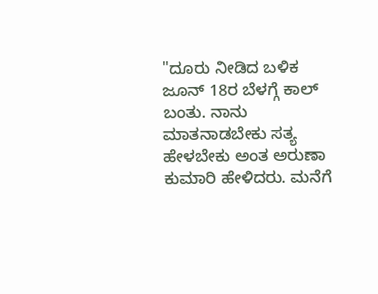"ದೂರು ನೀಡಿದ ಬಳಿಕ ಜೂನ್ 18ರ ಬೆಳಗ್ಗೆ ಕಾಲ್ ಬಂತು. ನಾನು ಮಾತನಾಡಬೇಕು ಸತ್ಯ ಹೇಳಬೇಕು ಅಂತ ಅರುಣಾ ಕುಮಾರಿ ಹೇಳಿದರು. ಮನೆಗೆ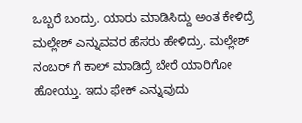ಒಬ್ಬರೆ ಬಂದ್ರು. ಯಾರು ಮಾಡಿಸಿದ್ದು ಅಂತ ಕೇಳಿದ್ರೆ ಮಲ್ಲೇಶ್ ಎನ್ನುವವರ ಹೆಸರು ಹೇಳಿದ್ರು. ಮಲ್ಲೇಶ್ ನಂಬರ್ ಗೆ ಕಾಲ್ ಮಾಡಿದ್ರೆ ಬೇರೆ ಯಾರಿಗೋ ಹೋಯ್ತು. ಇದು ಫೇಕ್ ಎನ್ನುವುದು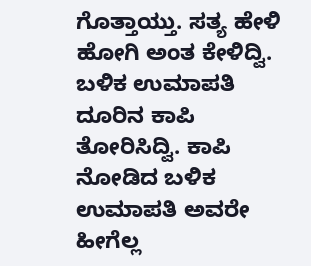ಗೊತ್ತಾಯ್ತು. ಸತ್ಯ ಹೇಳಿ ಹೋಗಿ ಅಂತ ಕೇಳಿದ್ವಿ. ಬಳಿಕ ಉಮಾಪತಿ ದೂರಿನ ಕಾಪಿ ತೋರಿಸಿದ್ವಿ. ಕಾಪಿ ನೋಡಿದ ಬಳಿಕ ಉಮಾಪತಿ ಅವರೇ ಹೀಗೆಲ್ಲ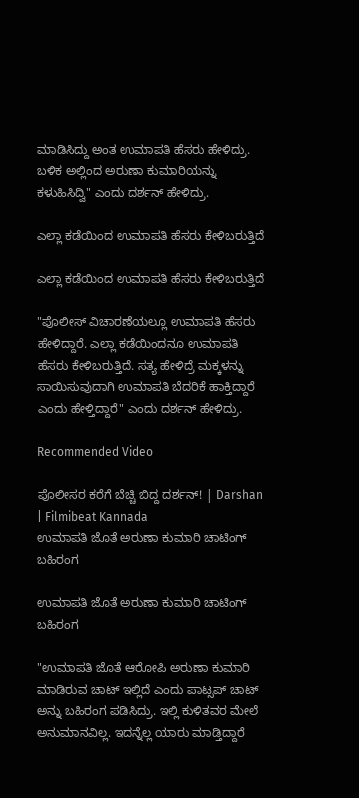ಮಾಡಿಸಿದ್ದು ಅಂತ ಉಮಾಪತಿ ಹೆಸರು ಹೇಳಿದ್ರು. ಬಳಿಕ ಅಲ್ಲಿಂದ ಅರುಣಾ ಕುಮಾರಿಯನ್ನು ಕಳುಹಿಸಿದ್ವಿ" ಎಂದು ದರ್ಶನ್ ಹೇಳಿದ್ರು.

ಎಲ್ಲಾ ಕಡೆಯಿಂದ ಉಮಾಪತಿ ಹೆಸರು ಕೇಳಿಬರುತ್ತಿದೆ

ಎಲ್ಲಾ ಕಡೆಯಿಂದ ಉಮಾಪತಿ ಹೆಸರು ಕೇಳಿಬರುತ್ತಿದೆ

"ಪೊಲೀಸ್ ವಿಚಾರಣೆಯಲ್ಲೂ ಉಮಾಪತಿ ಹೆಸರು ಹೇಳಿದ್ದಾರೆ. ಎಲ್ಲಾ ಕಡೆಯಿಂದನೂ ಉಮಾಪತಿ ಹೆಸರು ಕೇಳಿಬರುತ್ತಿದೆ. ಸತ್ಯ ಹೇಳಿದ್ರೆ ಮಕ್ಕಳನ್ನು ಸಾಯಿಸುವುದಾಗಿ ಉಮಾಪತಿ ಬೆದರಿಕೆ ಹಾಕ್ತಿದ್ದಾರೆ ಎಂದು ಹೇಳ್ತಿದ್ದಾರೆ" ಎಂದು ದರ್ಶನ್ ಹೇಳಿದ್ರು.

Recommended Video

ಪೊಲೀಸರ ಕರೆಗೆ ಬೆಚ್ಚಿ ಬಿದ್ದ ದರ್ಶನ್! | Darshan | Filmibeat Kannada
ಉಮಾಪತಿ ಜೊತೆ ಅರುಣಾ ಕುಮಾರಿ ಚಾಟಿಂಗ್ ಬಹಿರಂಗ

ಉಮಾಪತಿ ಜೊತೆ ಅರುಣಾ ಕುಮಾರಿ ಚಾಟಿಂಗ್ ಬಹಿರಂಗ

"ಉಮಾಪತಿ ಜೊತೆ ಆರೋಪಿ ಅರುಣಾ ಕುಮಾರಿ ಮಾಡಿರುವ ಚಾಟ್ ಇಲ್ಲಿದೆ ಎಂದು ಪಾಟ್ಸಪ್ ಚಾಟ್ ಅನ್ನು ಬಹಿರಂಗ ಪಡಿಸಿದ್ರು. ಇಲ್ಲಿ ಕುಳಿತವರ ಮೇಲೆ ಅನುಮಾನವಿಲ್ಲ. ಇದನ್ನೆಲ್ಲ ಯಾರು ಮಾಡ್ತಿದ್ದಾರೆ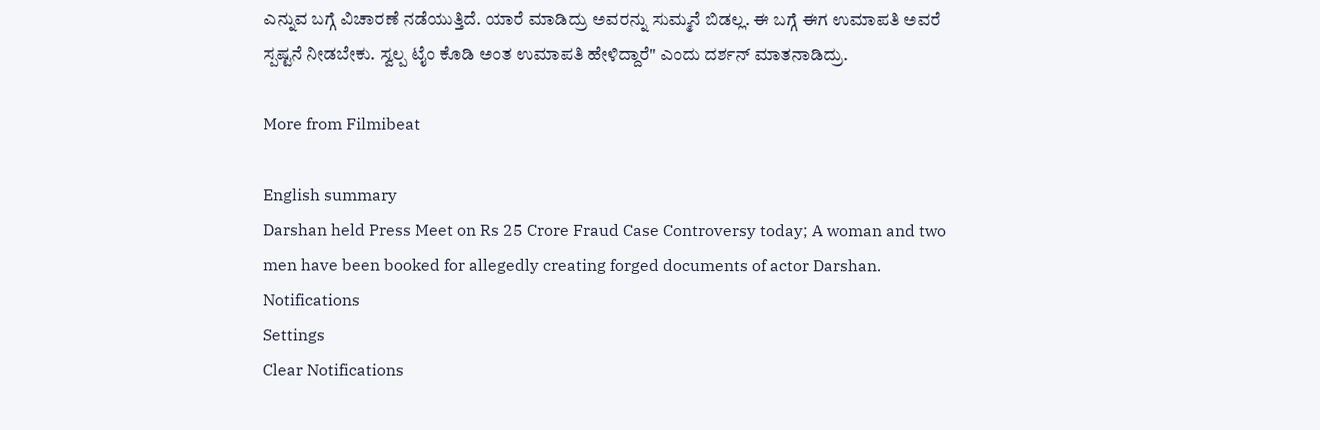ಎನ್ನುವ ಬಗ್ಗೆ ವಿಚಾರಣೆ ನಡೆಯುತ್ತಿದೆ. ಯಾರೆ ಮಾಡಿದ್ರು ಅವರನ್ನು ಸುಮ್ಮನೆ ಬಿಡಲ್ಲ. ಈ ಬಗ್ಗೆ ಈಗ ಉಮಾಪತಿ ಅವರೆ ಸ್ಪಷ್ಟನೆ ನೀಡಬೇಕು. ಸ್ವಲ್ಪ ಟೈಂ ಕೊಡಿ ಅಂತ ಉಮಾಪತಿ ಹೇಳಿದ್ದಾರೆ" ಎಂದು ದರ್ಶನ್ ಮಾತನಾಡಿದ್ರು.

More from Filmibeat

English summary
Darshan held Press Meet on Rs 25 Crore Fraud Case Controversy today; A woman and two men have been booked for allegedly creating forged documents of actor Darshan.
Notifications
Settings
Clear Notifications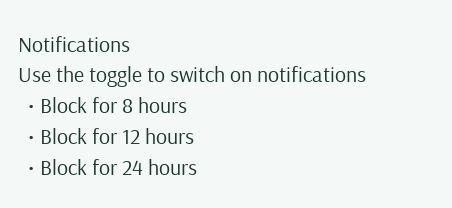Notifications
Use the toggle to switch on notifications
  • Block for 8 hours
  • Block for 12 hours
  • Block for 24 hours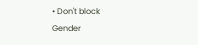• Don't block
Gender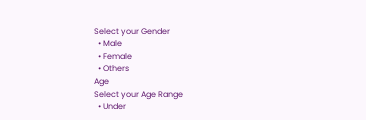Select your Gender
  • Male
  • Female
  • Others
Age
Select your Age Range
  • Under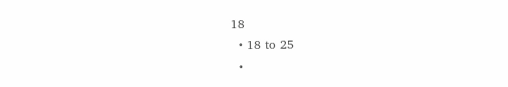18
  • 18 to 25
  •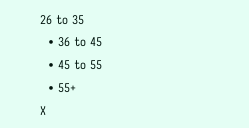26 to 35
  • 36 to 45
  • 45 to 55
  • 55+
X